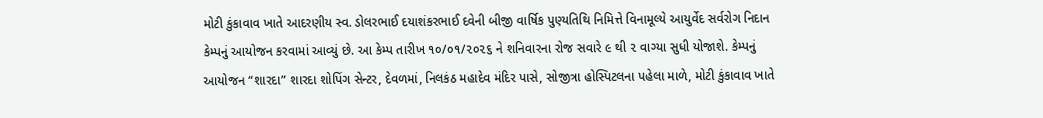મોટી કુંકાવાવ ખાતે આદરણીય સ્વ. ડોલરભાઈ દયાશંકરભાઈ દવેની બીજી વાર્ષિક પુણ્યતિથિ નિમિત્તે વિનામૂલ્યે આયુર્વેદ સર્વરોગ નિદાન કેમ્પનું આયોજન કરવામાં આવ્યું છે. આ કેમ્પ તારીખ ૧૦/૦૧/૨૦૨૬ ને શનિવારના રોજ સવારે ૯ થી ૨ વાગ્યા સુધી યોજાશે. કેમ્પનું આયોજન “શારદા” શારદા શોપિંગ સેન્ટર, દેવળમાં, નિલકંઠ મહાદેવ મંદિર પાસે, સોજીત્રા હોસ્પિટલના પહેલા માળે, મોટી કુંકાવાવ ખાતે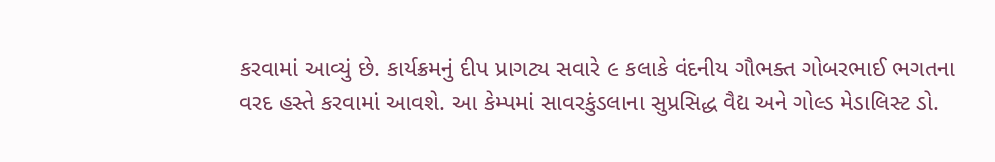કરવામાં આવ્યું છે. કાર્યક્રમનું દીપ પ્રાગટ્ય સવારે ૯ કલાકે વંદનીય ગૌભક્ત ગોબરભાઈ ભગતના વરદ હસ્તે કરવામાં આવશે. આ કેમ્પમાં સાવરકુંડલાના સુપ્રસિદ્ધ વૈદ્ય અને ગોલ્ડ મેડાલિસ્ટ ડો.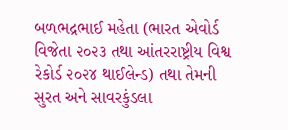બળભદ્રભાઈ મહેતા (ભારત એવોર્ડ વિજેતા ૨૦૨૩ તથા આંતરરાષ્ટ્રીય વિશ્વ રેકોર્ડ ૨૦૨૪ થાઈલેન્ડ) તથા તેમની સુરત અને સાવરકુંડલા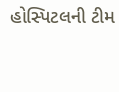હોસ્પિટલની ટીમ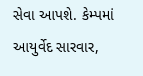સેવા આપશે. કેમ્પમાં આયુર્વેદ સારવાર,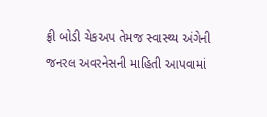ફ્રી બોડી ચેકઅપ તેમજ સ્વાસ્થ્ય અંગેની જનરલ અવરનેસની માહિતી આપવામાં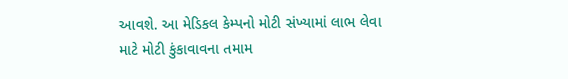આવશે. આ મેડિકલ કેમ્પનો મોટી સંખ્યામાં લાભ લેવા માટે મોટી કુંકાવાવના તમામ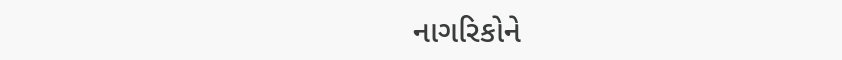નાગરિકોને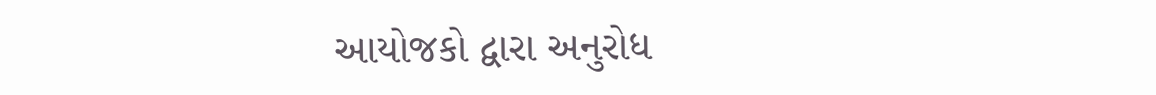આયોજકો દ્વારા અનુરોધ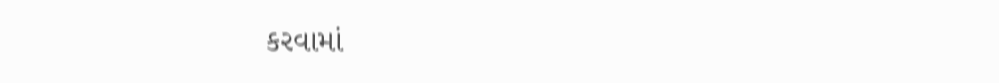કરવામાં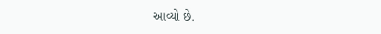આવ્યો છે.